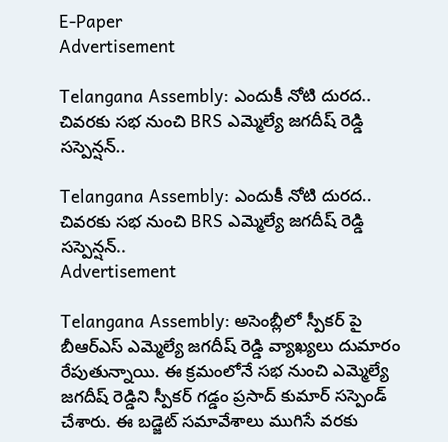E-Paper
Advertisement

Telangana Assembly: ఎందుకీ నోటి దురద.. చివరకు సభ నుంచి BRS ఎమ్మెల్యే జగదీష్ రెడ్డి సస్పెన్షన్..

Telangana Assembly: ఎందుకీ నోటి దురద.. చివరకు సభ నుంచి BRS ఎమ్మెల్యే జగదీష్ రెడ్డి సస్పెన్షన్..
Advertisement

Telangana Assembly: అసెంబ్లీలో స్పీకర్ పై బీఆర్ఎస్ ఎమ్మెల్యే జగదీష్ రెడ్డి వ్యాఖ్యలు దుమారం రేపుతున్నాయి. ఈ క్రమంలోనే సభ నుంచి ఎమ్మెల్యే జగదీష్ రెడ్డిని స్పీకర్ గడ్డం ప్రసాద్ కుమార్ సస్పెండ్ చేశారు. ఈ బడ్జెట్ సమావేశాలు ముగిసే వరకు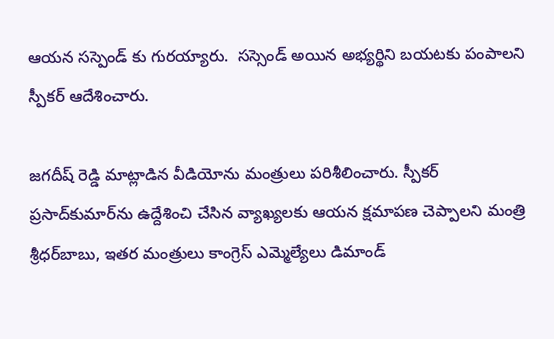ఆయన సస్పెండ్ కు గురయ్యారు.  సస్సెండ్ అయిన అభ్యర్థిని బయటకు పంపాలని స్పీకర్ ఆదేశించారు.

జగదీష్ రెడ్డి మాట్లాడిన వీడియోను మంత్రులు పరిశీలించారు. స్పీకర్‌ ప్రసాద్‌కుమార్‌ను ఉద్దేశించి చేసిన వ్యాఖ్యలకు ఆయన క్షమాపణ చెప్పాలని మంత్రి శ్రీధర్‌బాబు, ఇతర మంత్రులు కాంగ్రెస్‌ ఎమ్మెల్యేలు డిమాండ్‌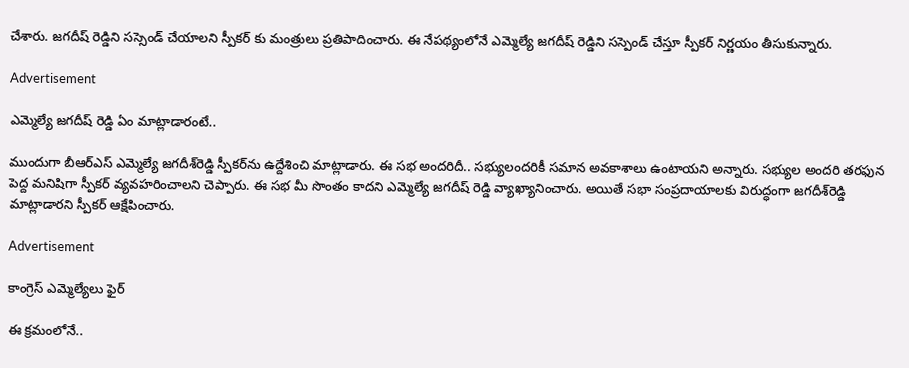చేశారు. జగదీష్ రెడ్డిని సస్సెండ్ చేయాలని స్పీకర్ కు మంత్రులు ప్రతిపాదించారు. ఈ నేపథ్యంలోనే ఎమ్మెల్యే జగదీష్ రెడ్డిని సస్పెండ్ చేస్తూ స్పీకర్ నిర్ణయం తీసుకున్నారు.

Advertisement

ఎమ్మెల్యే జగదీష్ రెడ్డి ఏం మాట్లాడారంటే..

ముందుగా బీఆర్ఎస్ ఎమ్మెల్యే జగదీశ్‌రెడ్డి స్పీకర్‌ను ఉద్దేశించి మాట్లాడారు. ఈ సభ అందరిదీ.. సభ్యులందరికీ సమాన అవకాశాలు ఉంటాయని అన్నారు. సభ్యుల అందరి తరఫున పెద్ద మనిషిగా స్పీకర్ వ్యవహరించాలని చెప్పారు. ఈ సభ మీ సొంతం కాదని ఎమ్మెల్యే జగదీష్ రెడ్డి వ్యాఖ్యానించారు. అయితే సభా సంప్రదాయాలకు విరుద్ధంగా జగదీశ్‌రెడ్డి మాట్లాడారని స్పీకర్‌ ఆక్షేపించారు.

Advertisement

కాంగ్రెస్ ఎమ్మెల్యేలు ఫైర్

ఈ క్రమంలోనే..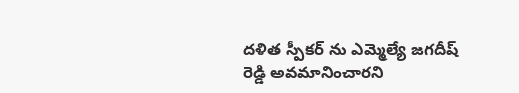దళిత స్పీకర్ ను ఎమ్మెల్యే జగదీష్ రెడ్డి అవమానించారని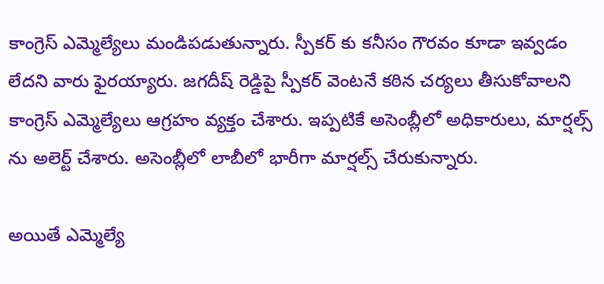కాంగ్రెస్ ఎమ్మెల్యేలు మండిపడుతున్నారు. స్పీకర్ కు కనీసం గౌరవం కూడా ఇవ్వడం లేదని వారు ఫైరయ్యారు. జగదీష్ రెడ్డిపై స్పీకర్ వెంటనే కఠిన చర్యలు తీసుకోవాలని కాంగ్రెస్ ఎమ్మెల్యేలు ఆగ్రహం వ్యక్తం చేశారు. ఇప్పటికే అసెంబ్లీలో అధికారులు, మార్షల్స్ ను అలెర్ట్ చేశారు. అసెంబ్లీలో లాబీలో భారీగా మార్షల్స్ చేరుకున్నారు.

అయితే ఎమ్మెల్యే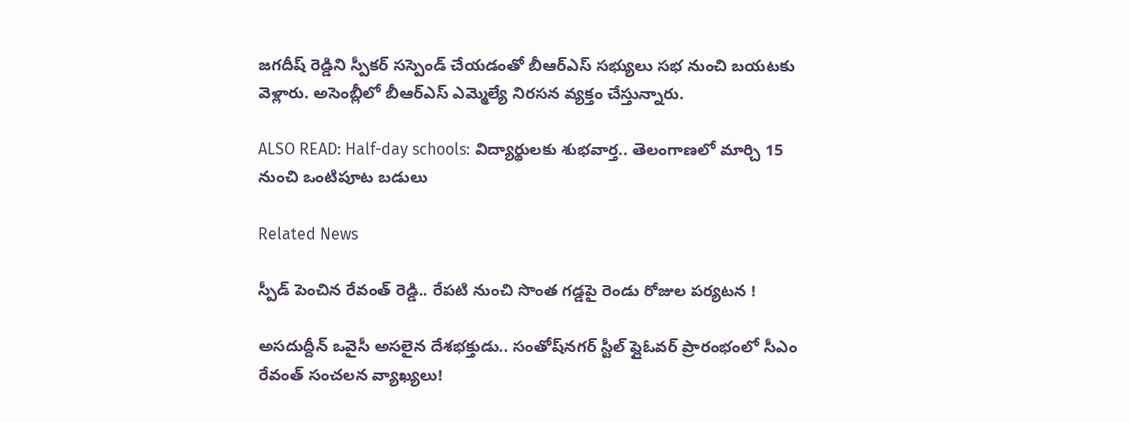జగదీష్ రెడ్డిని స్పీకర్ సస్పెండ్ చేయడంతో బీఆర్ఎస్ సభ్యులు సభ నుంచి బయటకు వెళ్లారు. అసెంబ్లీలో బీఆర్ఎస్ ఎమ్మెల్యే నిరసన వ్యక్తం చేస్తున్నారు.

ALSO READ: Half-day schools: విద్యార్థులకు శుభవార్త.. తెలంగాణలో మార్చి 15 నుంచి ఒంటిపూట బడులు

Related News

స్పీడ్ పెంచిన రేవంత్ రెడ్డి.. రేపటి నుంచి సొంత గడ్డపై రెండు రోజుల పర్యటన !

అసదుద్దీన్ ఒవైసీ అసలైన దేశభక్తుడు.. సంతోష్‌నగర్ స్టీల్ ఫ్లైఓవర్ ప్రారంభంలో సీఎం రేవంత్ సంచలన వ్యాఖ్యలు!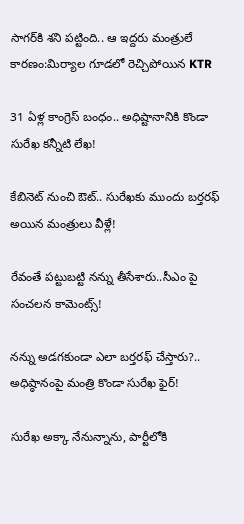సాగర్‌కి శని పట్టింది.. ఆ ఇద్దరు మంత్రులే కారణం:మిర్యాల గూడలో రెచ్చిపోయిన KTR

31 ఏళ్ల కాంగ్రెస్ బంధం.. అధిష్టానానికి కొండా సురేఖ కన్నీటి లేఖ!

కేబినెట్ నుంచి ఔట్.. సురేఖకు ముందు బర్తరఫ్ అయిన మంత్రులు వీళ్లే!

రేవంతే పట్టుబట్టి నన్ను తీసేశారు..సీఎం పై సంచలన కామెంట్స్!

నన్ను అడగకుండా ఎలా బర్తరఫ్ చేస్తారు?.. అధిష్ఠానంపై మంత్రి కొండా సురేఖ ఫైర్!

సురేఖ అక్కా నేనున్నాను, పార్టీలోకి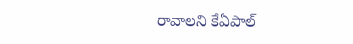రావాలని కేఏపాల్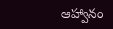ఆహ్వానం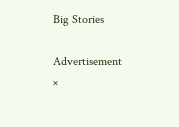Big Stories

Advertisement
×